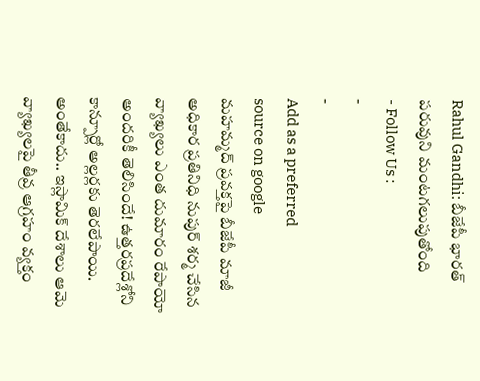Rahul Gandhi: బీజేపీ భారత్ పరువుని మంటగలుపుతోంది
- Follow Us :
-
-
Add as a preferred
source on google
మహమ్మద్ ప్రవక్తపై బీజేపీ మాజీ అధికార ప్రతినిధి నుపుర్ శర్మ చేసిన వ్యాఖ్యలు ఎంత దుమారం రేపాయో అందరికీ తెలిసిందే! ఉత్తరప్రదేశ్లోని కాన్పూర్లో అల్లర్లకు తెరలేపాయి. అంతేకాదు.. ఇస్లామిక్ దేశాలు ఆమె వ్యాఖ్యలపై తీవ్ర ఆగ్రహం వ్యక్తం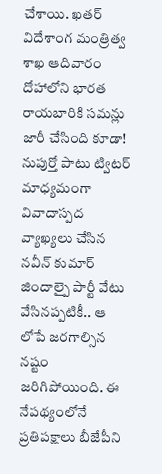చేశాయి. ఖతర్ విదేశాంగ మంత్రిత్వ శాఖ ఆదివారం దోహాలోని భారత రాయబారికి సమన్లు జారీ చేసింది కూడా! నుపుర్తో పాటు ట్విటర్ మాధ్యమంగా వివాదాస్పద వ్యాఖ్యలు చేసిన నవీన్ కుమార్ జిందాల్పై పార్టీ వేటు వేసినప్పటికీ.. ఆ లోపే జరగాల్సిన నష్టం జరిగిపోయింది. ఈ నేపథ్యంలోనే ప్రతిపక్షాలు బీజేపీని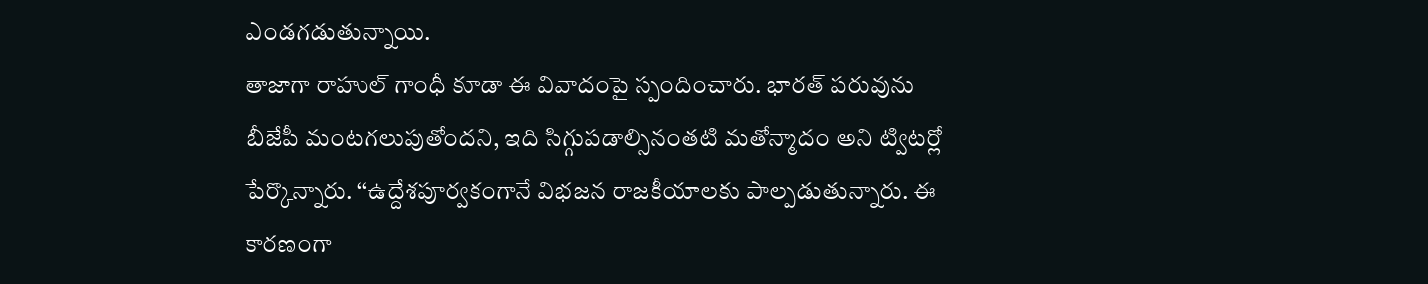ఎండగడుతున్నాయి.
తాజాగా రాహుల్ గాంధీ కూడా ఈ వివాదంపై స్పందించారు. భారత్ పరువును బీజేపీ మంటగలుపుతోందని, ఇది సిగ్గుపడాల్సినంతటి మతోన్మాదం అని ట్విటర్లో పేర్కొన్నారు. ‘‘ఉద్దేశపూర్వకంగానే విభజన రాజకీయాలకు పాల్పడుతున్నారు. ఈ కారణంగా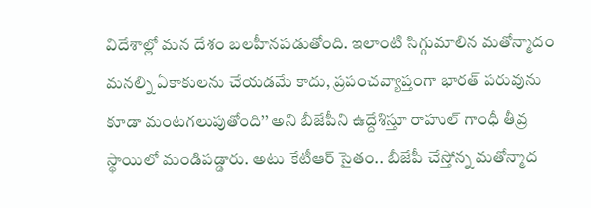విదేశాల్లో మన దేశం బలహీనపడుతోంది. ఇలాంటి సిగ్గుమాలిన మతోన్మాదం మనల్ని ఏకాకులను చేయడమే కాదు, ప్రపంచవ్యాప్తంగా భారత్ పరువును కూడా మంటగలుపుతోంది’’ అని బీజేపీని ఉద్దేశిస్తూ రాహుల్ గాంధీ తీవ్ర స్థాయిలో మండిపడ్డారు. అటు కేటీఆర్ సైతం.. బీజేపీ చేస్తోన్న మతోన్మాద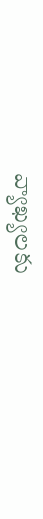వ్యాఖ్యలకు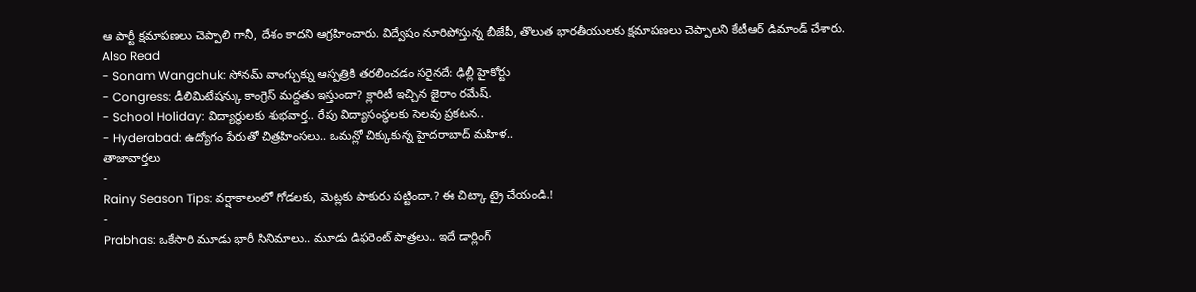ఆ పార్టీ క్షమాపణలు చెప్పాలి గానీ, దేశం కాదని ఆగ్రహించారు. విద్వేషం నూరిపోస్తున్న బీజేపీ, తొలుత భారతీయులకు క్షమాపణలు చెప్పాలని కేటీఆర్ డిమాండ్ చేశారు.
Also Read
- Sonam Wangchuk: సోనమ్ వాంగ్చుక్ను ఆస్పత్రికి తరలించడం సరైనదే: ఢిల్లీ హైకోర్టు
- Congress: డీలిమిటేషన్కు కాంగ్రెస్ మద్దతు ఇస్తుందా? క్లారిటీ ఇచ్చిన జైరాం రమేష్.
- School Holiday: విద్యార్థులకు శుభవార్త.. రేపు విద్యాసంస్థలకు సెలవు ప్రకటన..
- Hyderabad: ఉద్యోగం పేరుతో చిత్రహింసలు.. ఒమన్లో చిక్కుకున్న హైదరాబాద్ మహిళ..
తాజావార్తలు
-
Rainy Season Tips: వర్షాకాలంలో గోడలకు, మెట్లకు పాకురు పట్టిందా.? ఈ చిట్కా ట్రై చేయండి.!
-
Prabhas: ఒకేసారి మూడు భారీ సినిమాలు.. మూడు డిఫరెంట్ పాత్రలు.. ఇదే డార్లింగ్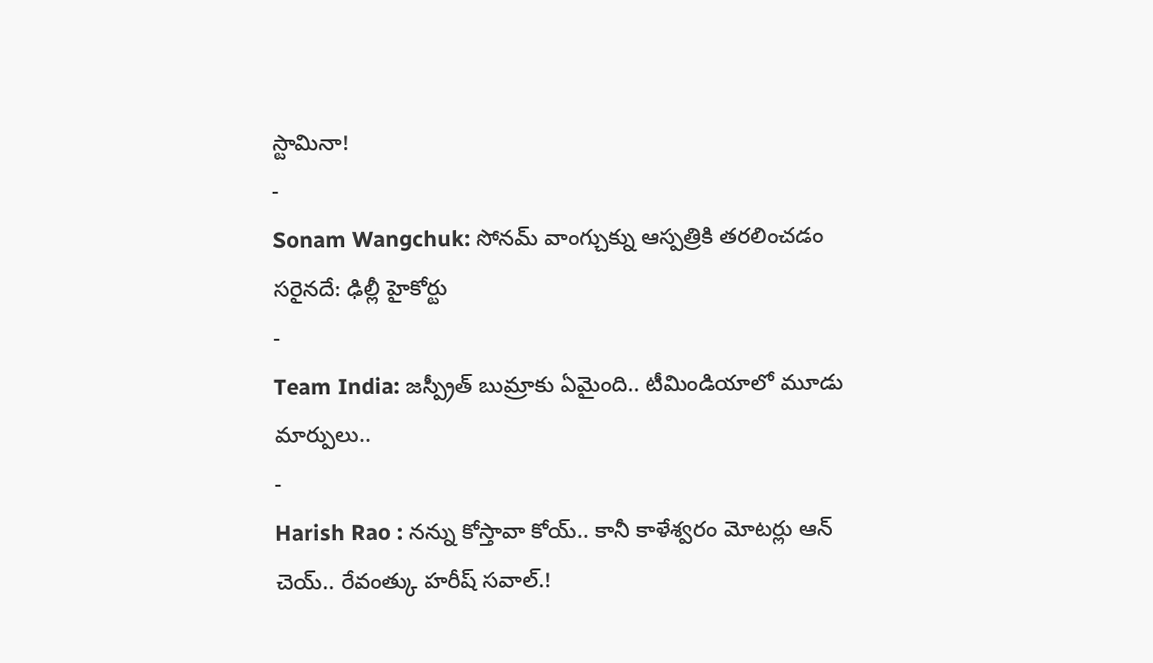స్టామినా!
-
Sonam Wangchuk: సోనమ్ వాంగ్చుక్ను ఆస్పత్రికి తరలించడం సరైనదే: ఢిల్లీ హైకోర్టు
-
Team India: జస్ప్రీత్ బుమ్రాకు ఏమైంది.. టీమిండియాలో మూడు మార్పులు..
-
Harish Rao : నన్ను కోస్తావా కోయ్.. కానీ కాళేశ్వరం మోటర్లు ఆన్ చెయ్.. రేవంత్కు హరీష్ సవాల్.!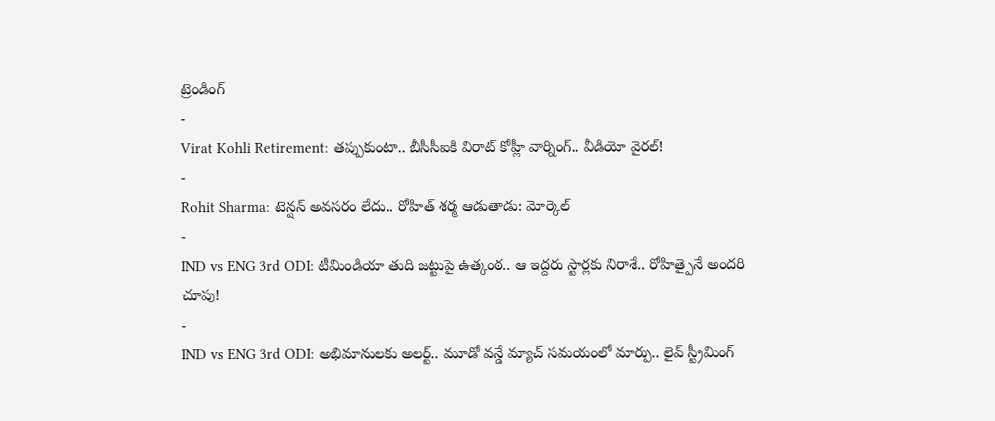ట్రెండింగ్
-
Virat Kohli Retirement: తప్పుకుంటా.. బీసీసీఐకి విరాట్ కోహ్లీ వార్నింగ్.. వీడియో వైరల్!
-
Rohit Sharma: టెన్షన్ అవసరం లేదు.. రోహిత్ శర్మ ఆడుతాడు: మోర్కెల్
-
IND vs ENG 3rd ODI: టీమిండియా తుది జట్టుపై ఉత్కంఠ.. ఆ ఇద్దరు స్టార్లకు నిరాశే.. రోహిత్పైనే అందరి చూపు!
-
IND vs ENG 3rd ODI: అభిమానులకు అలర్ట్.. మూడో వన్డే మ్యాచ్ సమయంలో మార్పు.. లైవ్ స్ట్రీమింగ్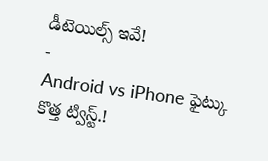డీటెయిల్స్ ఇవే!
-
Android vs iPhone ఫైట్కు కొత్త ట్విస్ట్.!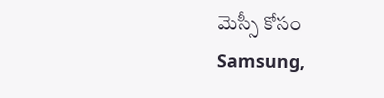మెస్సీ కోసం Samsung,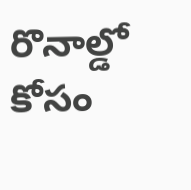రొనాల్డో కోసం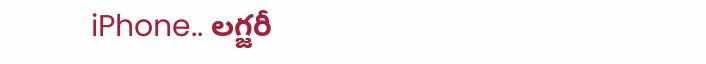iPhone.. లగ్జరీ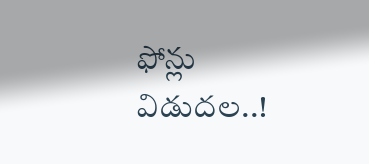ఫోన్లు విడుదల..!